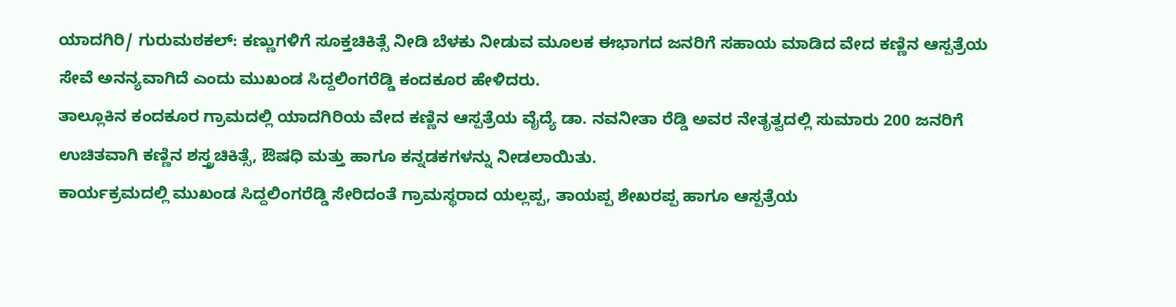ಯಾದಗಿರಿ/ ಗುರುಮಠಕಲ್: ಕಣ್ಣುಗಳಿಗೆ ಸೂಕ್ತಚಿಕಿತ್ಸೆ ನೀಡಿ ಬೆಳಕು ನೀಡುವ ಮೂಲಕ ಈಭಾಗದ ಜನರಿಗೆ ಸಹಾಯ ಮಾಡಿದ ವೇದ ಕಣ್ಣಿನ ಆಸ್ಪತ್ರೆಯ ಸೇವೆ ಅನನ್ಯವಾಗಿದೆ ಎಂದು ಮುಖಂಡ ಸಿದ್ದಲಿಂಗರೆಡ್ಡಿ ಕಂದಕೂರ ಹೇಳಿದರು.
ತಾಲ್ಲೂಕಿನ ಕಂದಕೂರ ಗ್ರಾಮದಲ್ಲಿ ಯಾದಗಿರಿಯ ವೇದ ಕಣ್ಣಿನ ಆಸ್ಪತ್ರೆಯ ವೈದ್ಯೆ ಡಾ. ನವನೀತಾ ರೆಡ್ಡಿ ಅವರ ನೇತೃತ್ವದಲ್ಲಿ ಸುಮಾರು 200 ಜನರಿಗೆ ಉಚಿತವಾಗಿ ಕಣ್ಣಿನ ಶಸ್ತ್ರಚಿಕಿತ್ಸೆ, ಔಷಧಿ ಮತ್ತು ಹಾಗೂ ಕನ್ನಡಕಗಳನ್ನು ನೀಡಲಾಯಿತು.
ಕಾರ್ಯಕ್ರಮದಲ್ಲಿ ಮುಖಂಡ ಸಿದ್ದಲಿಂಗರೆಡ್ಡಿ ಸೇರಿದಂತೆ ಗ್ರಾಮಸ್ಥರಾದ ಯಲ್ಲಪ್ಪ, ತಾಯಪ್ಪ ಶೇಖರಪ್ಪ ಹಾಗೂ ಆಸ್ಪತ್ರೆಯ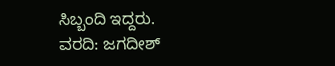ಸಿಬ್ಬಂದಿ ಇದ್ದರು.
ವರದಿ: ಜಗದೀಶ್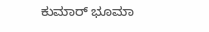ಕುಮಾರ್ ಭೂಮಾ